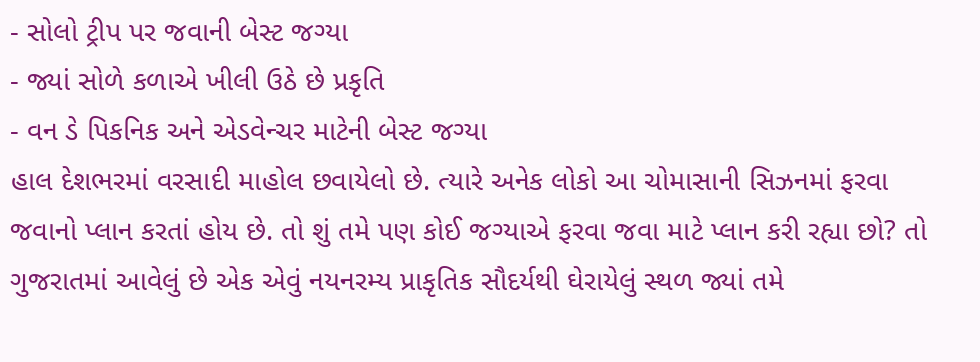- સોલો ટ્રીપ પર જવાની બેસ્ટ જગ્યા
- જ્યાં સોળે કળાએ ખીલી ઉઠે છે પ્રકૃતિ
- વન ડે પિકનિક અને એડવેન્ચર માટેની બેસ્ટ જગ્યા
હાલ દેશભરમાં વરસાદી માહોલ છવાયેલો છે. ત્યારે અનેક લોકો આ ચોમાસાની સિઝનમાં ફરવા જવાનો પ્લાન કરતાં હોય છે. તો શું તમે પણ કોઈ જગ્યાએ ફરવા જવા માટે પ્લાન કરી રહ્યા છો? તો ગુજરાતમાં આવેલું છે એક એવું નયનરમ્ય પ્રાકૃતિક સૌદર્યથી ઘેરાયેલું સ્થળ જ્યાં તમે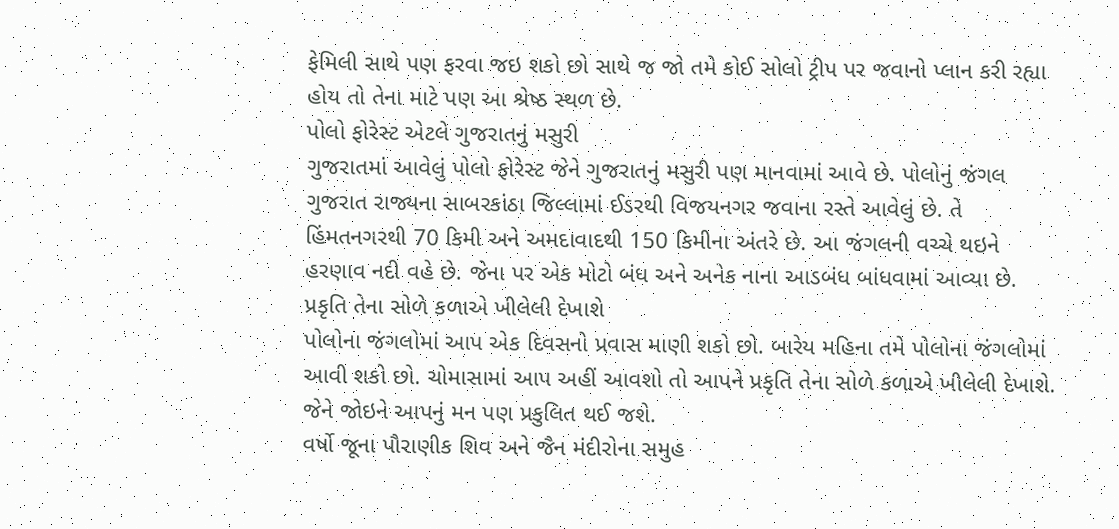ફેમિલી સાથે પણ ફરવા જઇ શકો છો સાથે જ જો તમે કોઈ સોલો ટ્રીપ પર જવાનો પ્લાન કરી રહ્યા હોય તો તેના માટે પણ આ શ્રેષ્ઠ સ્થળ છે.
પોલો ફોરેસ્ટ એટલે ગુજરાતનું મસુરી
ગુજરાતમાં આવેલું પોલો ફોરેસ્ટ જેને ગુજરાતનું મસુરી પણ માનવામાં આવે છે. પોલોનું જંગલ ગુજરાત રાજ્યના સાબરકાંઠા જિલ્લામાં ઈડરથી વિજયનગર જવાના રસ્તે આવેલું છે. તે હિંમતનગરથી 70 કિમી અને અમદાવાદથી 150 કિમીના અંતરે છે. આ જંગલની વચ્ચે થઇને હરણાવ નદી વહે છે. જેના પર એક મોટો બંધ અને અનેક નાના આડબંધ બાંધવામાં આવ્યા છે.
પ્રકૃતિ તેના સોળે કળાએ ખીલેલી દેખાશે
પોલોના જંગલોમાં આપ એક દિવસનો પ્રવાસ માણી શકો છો. બારેય મહિના તમે પોલોના જંગલોમાં આવી શકો છો. ચોમાસામાં આપ અહીં આવશો તો આપને પ્રકૃતિ તેના સોળે કળાએ ખીલેલી દેખાશે. જેને જોઇને આપનું મન પણ પ્રકુલિત થઈ જશે.
વર્ષો જૂના પૌરાણીક શિવ અને જૈન મંદીરોના સમુહ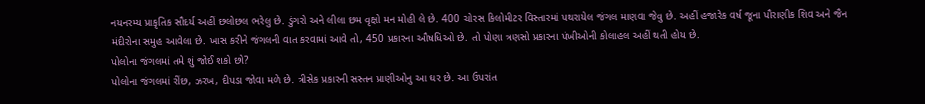નયનરમ્ય પ્રાકૃતિક સૌદર્ય અહીં છલોછલ ભરેલુ છે. ડુંગરો અને લીલા છમ વૃક્ષો મન મોહી લે છે. 400 ચોરસ કિલોમીટર વિસ્તારમાં પથરાયેલ જંગલ માણવા જેવુ છે. અહીં હજારેક વર્ષ જૂના પૌરાણીક શિવ અને જૈન મંદીરોના સમુહ આવેલા છે. ખાસ કરીને જંગલની વાત કરવામાં આવે તો, 450 પ્રકારના ઔષધિઓ છે. તો પોણા ત્રણસો પ્રકારના પંખીઓની કોલાહલ અહીં થતી હોય છે.
પોલોના જંગલમાં તમે શું જોઈ શકો છો?
પોલોના જંગલમાં રીંછ, ઝરખ, દીપડા જોવા મળે છે. ત્રીસેક પ્રકારની સસ્તન પ્રાણીઓનુ આ ઘર છે. આ ઉપરાંત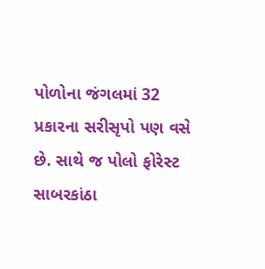પોળોના જંગલમાં 32 પ્રકારના સરીસૃપો પણ વસે છે. સાથે જ પોલો ફોરેસ્ટ સાબરકાંઠા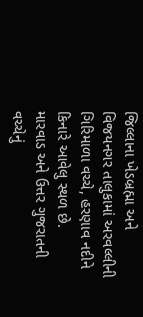જિલ્લાના ખેડબ્રહ્મા અને વિજયનગર તાલુકામાં અરવલ્લીની ગિરિમાળા વચ્ચે, હરણાવ નદીને કિનારે આવેલુ સ્થળ છે.
મારવાડ અને ઉત્તર ગુજરાતની વચ્ચેનું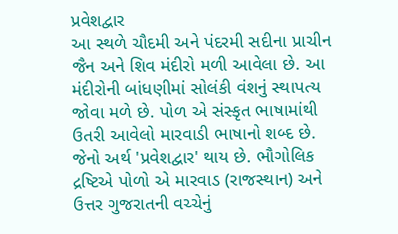પ્રવેશદ્વાર
આ સ્થળે ચૌદમી અને પંદરમી સદીના પ્રાચીન જૈન અને શિવ મંદીરો મળી આવેલા છે. આ મંદીરોની બાંધણીમાં સોલંકી વંશનું સ્થાપત્ય જોવા મળે છે. પોળ એ સંસ્કૃત ભાષામાંથી ઉતરી આવેલો મારવાડી ભાષાનો શબ્દ છે. જેનો અર્થ 'પ્રવેશદ્વાર' થાય છે. ભૌગોલિક દ્રષ્ટિએ પોળો એ મારવાડ (રાજસ્થાન) અને ઉત્તર ગુજરાતની વચ્ચેનું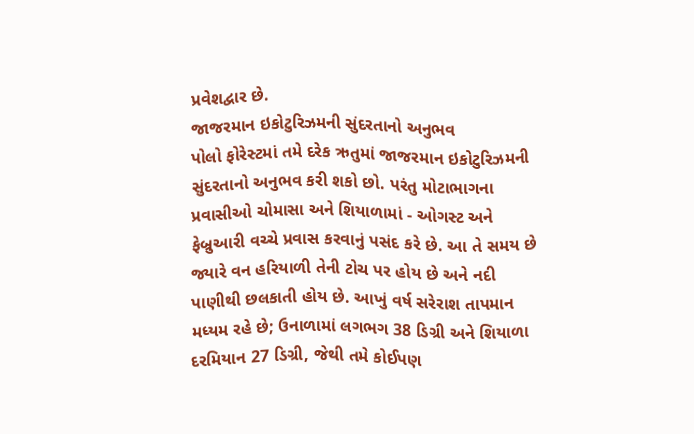પ્રવેશદ્વાર છે.
જાજરમાન ઇકોટુરિઝમની સુંદરતાનો અનુભવ
પોલો ફોરેસ્ટમાં તમે દરેક ઋતુમાં જાજરમાન ઇકોટુરિઝમની સુંદરતાનો અનુભવ કરી શકો છો. પરંતુ મોટાભાગના પ્રવાસીઓ ચોમાસા અને શિયાળામાં - ઓગસ્ટ અને ફેબ્રુઆરી વચ્ચે પ્રવાસ કરવાનું પસંદ કરે છે. આ તે સમય છે જ્યારે વન હરિયાળી તેની ટોચ પર હોય છે અને નદી પાણીથી છલકાતી હોય છે. આખું વર્ષ સરેરાશ તાપમાન મધ્યમ રહે છે; ઉનાળામાં લગભગ 38 ડિગ્રી અને શિયાળા દરમિયાન 27 ડિગ્રી, જેથી તમે કોઈપણ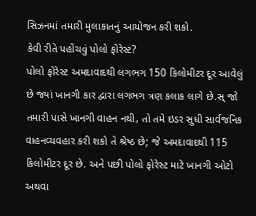સિઝનમાં તમારી મુલાકાતનું આયોજન કરી શકો.
કેવી રીતે પહોંચવું પોલો ફોરેસ્ટ?
પોલો ફોરેસ્ટ અમદાવાદથી લગભગ 150 કિલોમીટર દૂર આવેલું છે જ્યાં ખાનગી કાર દ્વારા લગભગ ત્રણ કલાક લાગે છે.સ્ જો તમારી પાસે ખાનગી વાહન નથી, તો તમે ઇડર સુધી સાર્વજનિક વાહનવ્યવહાર કરી શકો તે શ્રેષ્ઠ છે; જે અમદાવાદથી 115 કિલોમીટર દૂર છે. અને પછી પોલો ફોરેસ્ટ માટે ખાનગી ઓટો અથવા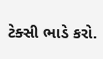ટેક્સી ભાડે કરો.